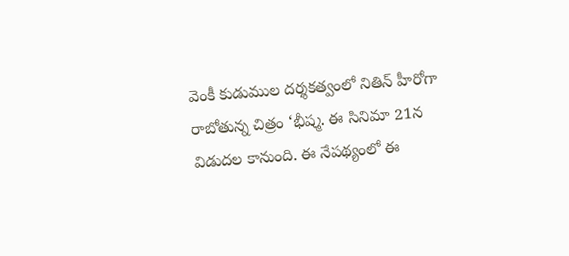వెంకీ కుడుముల దర్శకత్వంలో నితిన్ హీరోగా రాబోతున్న చిత్రం ‘భీష్మ. ఈ సినిమా 21న విడుదల కానుంది. ఈ నేపథ్యంలో ఈ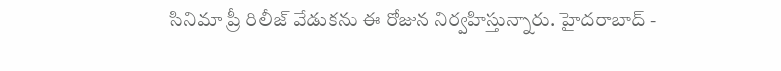సినిమా ప్రీ రిలీజ్ వేడుకను ఈ రోజున నిర్వహిస్తున్నారు. హైదరాబాద్ -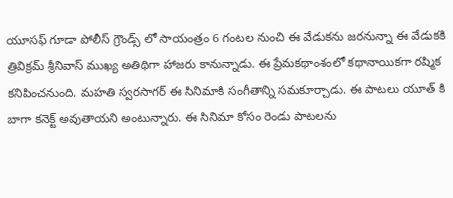యూసఫ్ గూడా పోలీస్ గ్రౌండ్స్ లో సాయంత్రం 6 గంటల నుంచి ఈ వేడుకను జరనున్నా ఈ వేడుకకి త్రివిక్రమ్ శ్రీనివాస్ ముఖ్య అతిథిగా హాజరు కానున్నాడు. ఈ ప్రేమకథాంశంలో కథానాయికగా రష్మిక కనిపించనుంది. మహతి స్వరసాగర్ ఈ సినిమాకి సంగీతాన్ని సమకూర్చాడు. ఈ పాటలు యూత్ కి బాగా కనెక్ట్ అవుతాయని అంటున్నారు. ఈ సినిమా కోసం రెండు పాటలను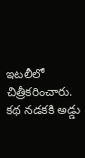ఇటలీలో చిత్రీకరించారు. కథ నడకకి అడ్డు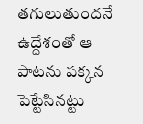తగులుతుందనే ఉద్దేశంతో ఆ పాటను పక్కన పెట్టేసినట్టు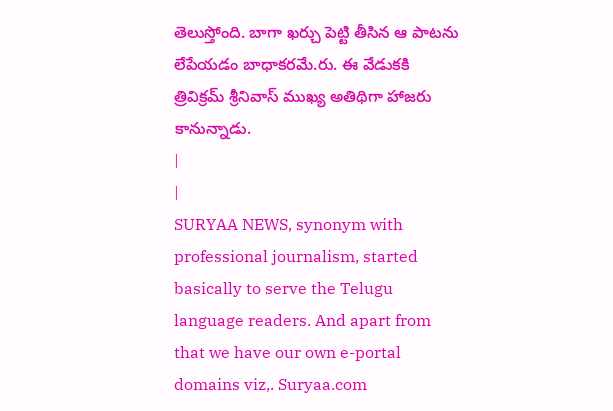తెలుస్తోంది. బాగా ఖర్చు పెట్టి తీసిన ఆ పాటను లేపేయడం బాధాకరమే.రు. ఈ వేడుకకి త్రివిక్రమ్ శ్రీనివాస్ ముఖ్య అతిథిగా హాజరు కానున్నాడు.
|
|
SURYAA NEWS, synonym with professional journalism, started basically to serve the Telugu language readers. And apart from that we have our own e-portal domains viz,. Suryaa.com